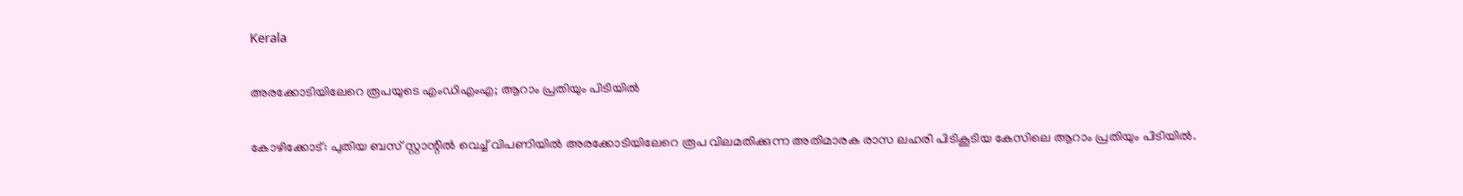Kerala

അരക്കോടിയിലേറെ രൂപയുടെ എംഡിഎംഎ; ആറാം പ്രതിയും പിടിയിൽ

കോഴിക്കോട്: പുതിയ ബസ് സ്റ്റാന്റിൽ വെച്ച് വിപണിയിൽ അരക്കോടിയിലേറെ രൂപ വിലമതിക്കുന്ന അതിമാരക രാസ ലഹരി പിടികൂടിയ കേസിലെ ആറാം പ്രതിയും പിടിയിൽ.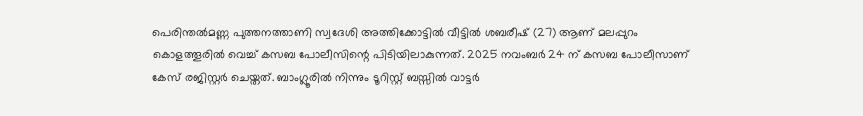പെരിന്തൽമണ്ണ പുത്തനത്താണി സ്വദേശി അത്തിക്കോട്ടിൽ വീട്ടിൽ ശബരീഷ് (27) ആണ് മലപ്പുറം കൊളത്തൂരിൽ വെച്ച് കസബ പോലീസിന്റെ പിടിയിലാകുന്നത്. 2025 നവംബർ 24 ന് കസബ പോലീസാണ് കേസ് രജിസ്റ്റർ ചെയ്തത്. ബാംഗ്ലൂരിൽ നിന്നും ടൂറിസ്റ്റ് ബസ്സിൽ വാട്ടർ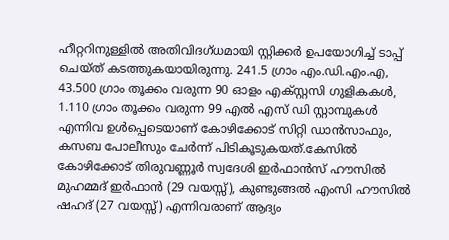ഹീറ്ററിനുള്ളിൽ അതിവിദഗ്ധമായി സ്റ്റിക്കർ ഉപയോഗിച്ച് ടാപ്പ് ചെയ്ത് കടത്തുകയായിരുന്നു. 241.5 ഗ്രാം എം.ഡി.എം.എ, 43.500 ഗ്രാം തൂക്കം വരുന്ന 90 ഓളം എക്സ്റ്റസി ഗുളികകൾ, 1.110 ഗ്രാം തൂക്കം വരുന്ന 99 എൽ എസ് ഡി സ്റ്റാമ്പുകൾ എന്നിവ ഉൾപ്പെടെയാണ് കോഴിക്കോട് സിറ്റി ഡാൻസാഫും, കസബ പോലീസും ചേർന്ന് പിടികൂടുകയത്.കേസിൽ കോഴിക്കോട് തിരുവണ്ണൂർ സ്വദേശി ഇർഫാൻസ് ഹൗസിൽ മുഹമ്മദ് ഇർഫാൻ (29 വയസ്സ്), കുണ്ടുങ്ങൽ എംസി ഹൗസിൽ ഷഹദ് (27 വയസ്സ്) എന്നിവരാണ് ആദ്യം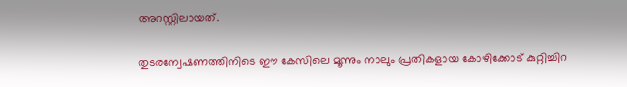അറസ്റ്റിലായത്.

തുടരന്വേഷണത്തിനിടെ ഈ കേസിലെ മൂന്നും നാലും പ്രതികളായ കോഴിക്കോട് കുറ്റിച്ചിറ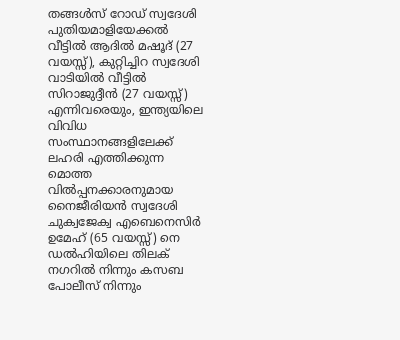തങ്ങൾസ് റോഡ് സ്വദേശി പുതിയമാളിയേക്കൽ വീട്ടിൽ ആദിൽ മഷൂദ് (27 വയസ്സ്), കുറ്റിച്ചിറ സ്വദേശി വാടിയിൽ വീട്ടിൽ സിറാജുദ്ദീൻ (27 വയസ്സ്) എന്നിവരെയും, ഇന്ത്യയിലെ വിവിധ സംസ്ഥാനങ്ങളിലേക്ക് ലഹരി എത്തിക്കുന്ന മൊത്ത വിൽപ്പനക്കാരനുമായ നൈജീരിയൻ സ്വദേശി ചുക്വജേക്വ എബെനെസിർ ഉമേഹ് (65 വയസ്സ്) നെ ഡൽഹിയിലെ തിലക് നഗറിൽ നിന്നും കസബ പോലീസ് നിന്നും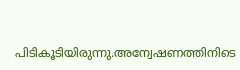പിടികൂടിയിരുന്നു.അന്വേഷണത്തിനിടെ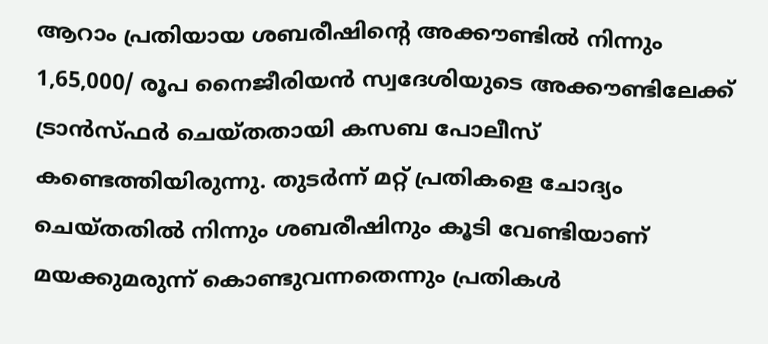ആറാം പ്രതിയായ ശബരീഷിന്റെ അക്കൗണ്ടിൽ നിന്നും 1,65,000/ രൂപ നൈജീരിയൻ സ്വദേശിയുടെ അക്കൗണ്ടിലേക്ക് ട്രാൻസ്ഫർ ചെയ്തതായി കസബ പോലീസ് കണ്ടെത്തിയിരുന്നു. തുടർന്ന് മറ്റ് പ്രതികളെ ചോദ്യം ചെയ്തതിൽ നിന്നും ശബരീഷിനും കൂടി വേണ്ടിയാണ് മയക്കുമരുന്ന് കൊണ്ടുവന്നതെന്നും പ്രതികൾ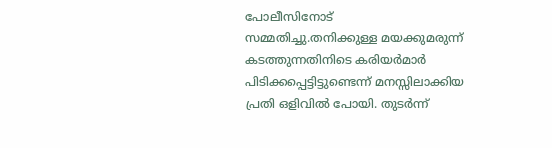പോലീസിനോട് സമ്മതിച്ചു.തനിക്കുള്ള മയക്കുമരുന്ന് കടത്തുന്നതിനിടെ കരിയർമാർ പിടിക്കപ്പെട്ടിട്ടുണ്ടെന്ന് മനസ്സിലാക്കിയ പ്രതി ഒളിവിൽ പോയി. തുടർന്ന്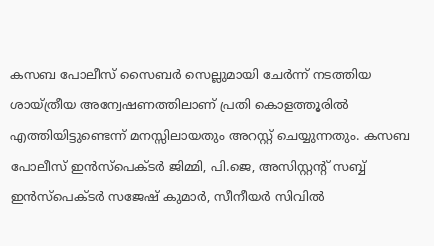കസബ പോലീസ് സൈബർ സെല്ലുമായി ചേർന്ന് നടത്തിയ ശായ്ത്രീയ അന്വേഷണത്തിലാണ് പ്രതി കൊളത്തൂരിൽ എത്തിയിട്ടുണ്ടെന്ന് മനസ്സിലായതും അറസ്റ്റ് ചെയ്യുന്നതും. കസബ പോലീസ് ഇൻസ്പെക്ടർ ജിമ്മി, പി.ജെ, അസിസ്റ്റന്റ് സബ്ബ് ഇൻസ്പെക്ടർ സജേഷ് കുമാർ, സീനീയർ സിവിൽ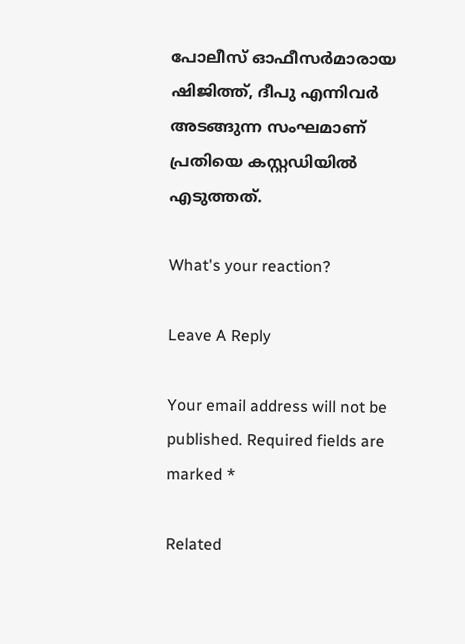പോലീസ് ഓഫീസർമാരായ ഷിജിത്ത്, ദീപു എന്നിവർ അടങ്ങുന്ന സംഘമാണ് പ്രതിയെ കസ്റ്റഡിയിൽ എടുത്തത്.

What's your reaction?

Leave A Reply

Your email address will not be published. Required fields are marked *

Related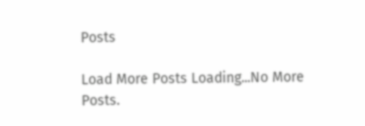Posts

Load More Posts Loading...No More Posts.